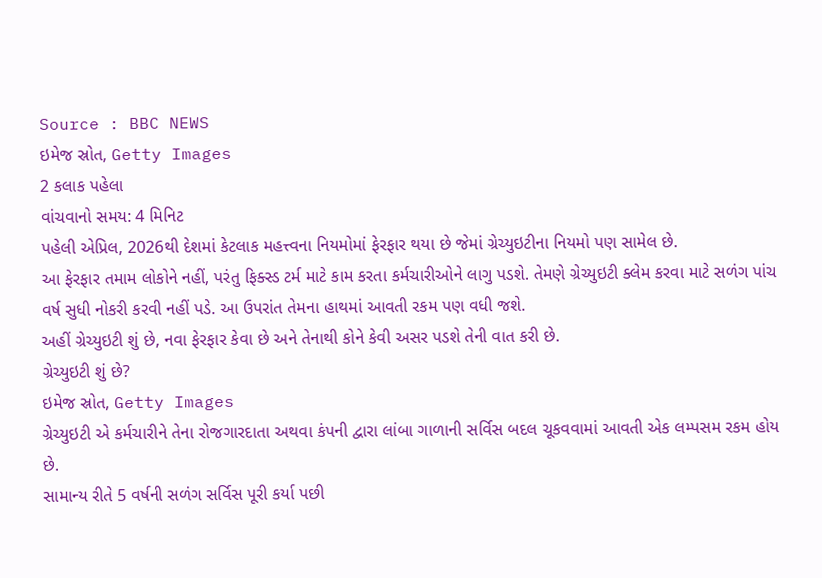Source : BBC NEWS
ઇમેજ સ્રોત, Getty Images
2 કલાક પહેલા
વાંચવાનો સમય: 4 મિનિટ
પહેલી એપ્રિલ, 2026થી દેશમાં કેટલાક મહત્ત્વના નિયમોમાં ફેરફાર થયા છે જેમાં ગ્રેચ્યુઇટીના નિયમો પણ સામેલ છે.
આ ફેરફાર તમામ લોકોને નહીં, પરંતુ ફિક્સ્ડ ટર્મ માટે કામ કરતા કર્મચારીઓને લાગુ પડશે. તેમણે ગ્રેચ્યુઇટી ક્લેમ કરવા માટે સળંગ પાંચ વર્ષ સુધી નોકરી કરવી નહીં પડે. આ ઉપરાંત તેમના હાથમાં આવતી રકમ પણ વધી જશે.
અહીં ગ્રેચ્યુઇટી શું છે, નવા ફેરફાર કેવા છે અને તેનાથી કોને કેવી અસર પડશે તેની વાત કરી છે.
ગ્રેચ્યુઇટી શું છે?
ઇમેજ સ્રોત, Getty Images
ગ્રેચ્યુઇટી એ કર્મચારીને તેના રોજગારદાતા અથવા કંપની દ્વારા લાંબા ગાળાની સર્વિસ બદલ ચૂકવવામાં આવતી એક લમ્પસમ રકમ હોય છે.
સામાન્ય રીતે 5 વર્ષની સળંગ સર્વિસ પૂરી કર્યા પછી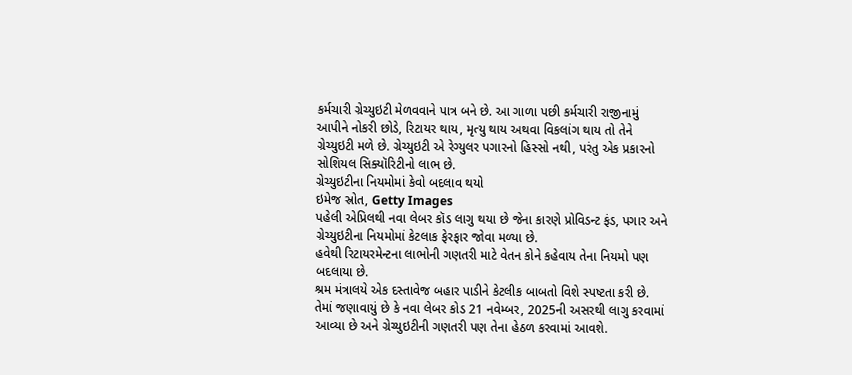કર્મચારી ગ્રેચ્યુઇટી મેળવવાને પાત્ર બને છે. આ ગાળા પછી કર્મચારી રાજીનામું આપીને નોકરી છોડે, રિટાયર થાય, મૃત્યુ થાય અથવા વિકલાંગ થાય તો તેને ગ્રેચ્યુઇટી મળે છે. ગ્રેચ્યુઇટી એ રેગ્યુલર પગારનો હિસ્સો નથી, પરંતુ એક પ્રકારનો સોશિયલ સિક્યૉરિટીનો લાભ છે.
ગ્રેચ્યુઇટીના નિયમોમાં કેવો બદલાવ થયો
ઇમેજ સ્રોત, Getty Images
પહેલી એપ્રિલથી નવા લેબર કૉડ લાગુ થયા છે જેના કારણે પ્રોવિડન્ટ ફંડ, પગાર અને ગ્રેચ્યુઇટીના નિયમોમાં કેટલાક ફેરફાર જોવા મળ્યા છે.
હવેથી રિટાયરમેન્ટના લાભોની ગણતરી માટે વેતન કોને કહેવાય તેના નિયમો પણ બદલાયા છે.
શ્રમ મંત્રાલયે એક દસ્તાવેજ બહાર પાડીને કેટલીક બાબતો વિશે સ્પષ્ટતા કરી છે.
તેમાં જણાવાયું છે કે નવા લેબર કોડ 21 નવેમ્બર, 2025ની અસરથી લાગુ કરવામાં આવ્યા છે અને ગ્રેચ્યુઇટીની ગણતરી પણ તેના હેઠળ કરવામાં આવશે.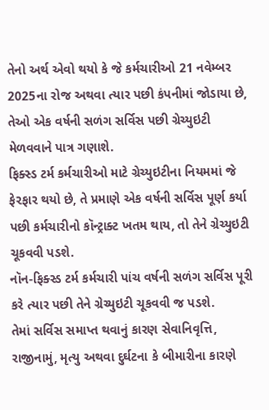તેનો અર્થ એવો થયો કે જે કર્મચારીઓ 21 નવેમ્બર 2025ના રોજ અથવા ત્યાર પછી કંપનીમાં જોડાયા છે, તેઓ એક વર્ષની સળંગ સર્વિસ પછી ગ્રેચ્યુઇટી મેળવવાને પાત્ર ગણાશે.
ફિક્સ્ડ ટર્મ કર્મચારીઓ માટે ગ્રેચ્યુઇટીના નિયમમાં જે ફેરફાર થયો છે, તે પ્રમાણે એક વર્ષની સર્વિસ પૂર્ણ કર્યા પછી કર્મચારીનો કૉન્ટ્રાક્ટ ખતમ થાય, તો તેને ગ્રેચ્યુઇટી ચૂકવવી પડશે.
નૉન-ફિક્સ્ડ ટર્મ કર્મચારી પાંચ વર્ષની સળંગ સર્વિસ પૂરી કરે ત્યાર પછી તેને ગ્રેચ્યુઇટી ચૂકવવી જ પડશે.
તેમાં સર્વિસ સમાપ્ત થવાનું કારણ સેવાનિવૃત્તિ, રાજીનામું, મૃત્યુ અથવા દુર્ઘટના કે બીમારીના કારણે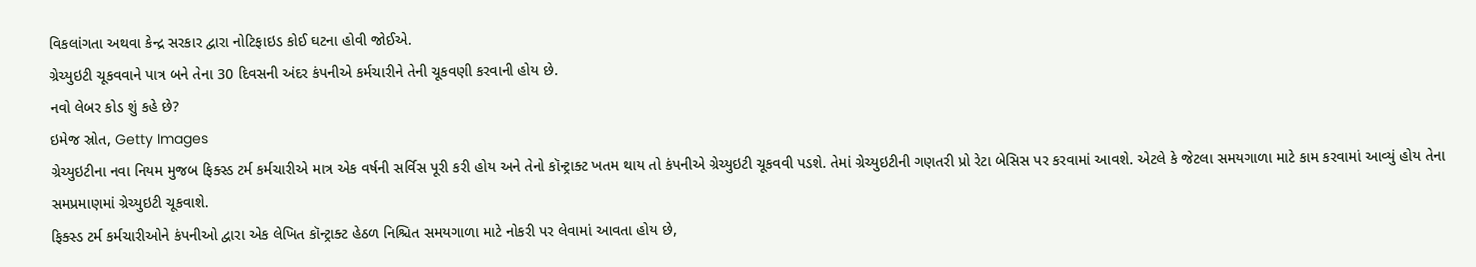વિકલાંગતા અથવા કેન્દ્ર સરકાર દ્વારા નોટિફાઇડ કોઈ ઘટના હોવી જોઈએ.
ગ્રેચ્યુઇટી ચૂકવવાને પાત્ર બને તેના 30 દિવસની અંદર કંપનીએ કર્મચારીને તેની ચૂકવણી કરવાની હોય છે.
નવો લેબર કોડ શું કહે છે?
ઇમેજ સ્રોત, Getty Images
ગ્રેચ્યુઇટીના નવા નિયમ મુજબ ફિક્સ્ડ ટર્મ કર્મચારીએ માત્ર એક વર્ષની સર્વિસ પૂરી કરી હોય અને તેનો કૉન્ટ્રાક્ટ ખતમ થાય તો કંપનીએ ગ્રેચ્યુઇટી ચૂકવવી પડશે. તેમાં ગ્રેચ્યુઇટીની ગણતરી પ્રો રેટા બેસિસ પર કરવામાં આવશે. એટલે કે જેટલા સમયગાળા માટે કામ કરવામાં આવ્યું હોય તેના સમપ્રમાણમાં ગ્રેચ્યુઇટી ચૂકવાશે.
ફિક્સ્ડ ટર્મ કર્મચારીઓને કંપનીઓ દ્વારા એક લેખિત કૉન્ટ્રાક્ટ હેઠળ નિશ્ચિત સમયગાળા માટે નોકરી પર લેવામાં આવતા હોય છે,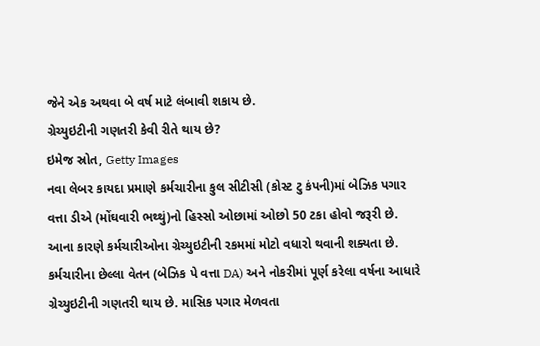જેને એક અથવા બે વર્ષ માટે લંબાવી શકાય છે.
ગ્રેચ્યુઇટીની ગણતરી કેવી રીતે થાય છે?
ઇમેજ સ્રોત, Getty Images
નવા લેબર કાયદા પ્રમાણે કર્મચારીના કુલ સીટીસી (કોસ્ટ ટુ કંપની)માં બેઝિક પગાર વત્તા ડીએ (મોંઘવારી ભથ્થું)નો હિસ્સો ઓછામાં ઓછો 50 ટકા હોવો જરૂરી છે. આના કારણે કર્મચારીઓના ગ્રેચ્યુઇટીની રકમમાં મોટો વધારો થવાની શક્યતા છે.
કર્મચારીના છેલ્લા વેતન (બેઝિક પે વત્તા DA) અને નોકરીમાં પૂર્ણ કરેલા વર્ષના આધારે ગ્રેચ્યુઇટીની ગણતરી થાય છે. માસિક પગાર મેળવતા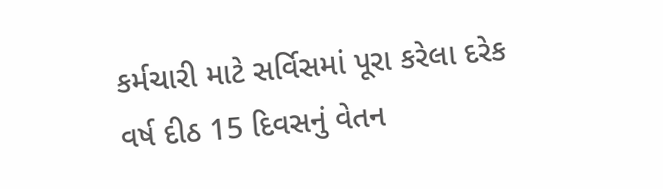કર્મચારી માટે સર્વિસમાં પૂરા કરેલા દરેક વર્ષ દીઠ 15 દિવસનું વેતન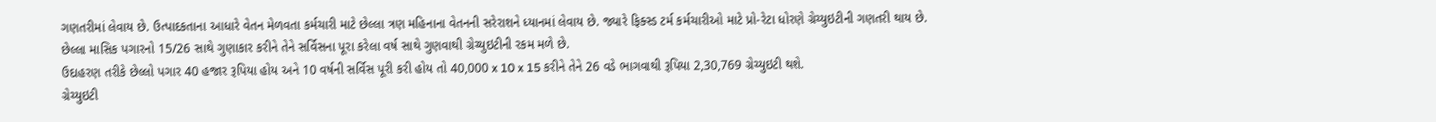ગણતરીમાં લેવાય છે. ઉત્પાદકતાના આધારે વેતન મેળવતા કર્મચારી માટે છેલ્લા ત્રણ મહિનાના વેતનની સરેરાશને ધ્યાનમાં લેવાય છે. જ્યારે ફિક્સ્ડ ટર્મ કર્મચારીઓ માટે પ્રો-રેટા ધોરણે ગ્રેચ્યુઇટીની ગણતરી થાય છે.
છેલ્લા માસિક પગારનો 15/26 સાથે ગુણાકાર કરીને તેને સર્વિસના પૂરા કરેલા વર્ષ સાથે ગુણવાથી ગ્રેચ્યુઇટીની રકમ મળે છે.
ઉદાહરણ તરીકે છેલ્લો પગાર 40 હજાર રૂપિયા હોય અને 10 વર્ષની સર્વિસ પૂરી કરી હોય તો 40,000 x 10 x 15 કરીને તેને 26 વડે ભાગવાથી રૂપિયા 2,30,769 ગ્રેચ્યુઇટી થશે.
ગ્રેચ્યુઇટી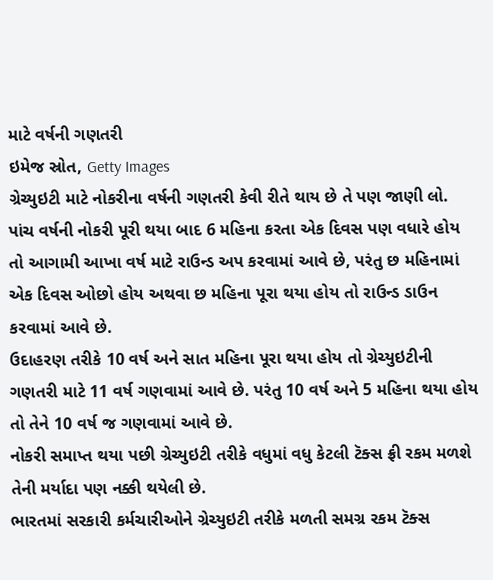માટે વર્ષની ગણતરી
ઇમેજ સ્રોત, Getty Images
ગ્રેચ્યુઇટી માટે નોકરીના વર્ષની ગણતરી કેવી રીતે થાય છે તે પણ જાણી લો.
પાંચ વર્ષની નોકરી પૂરી થયા બાદ 6 મહિના કરતા એક દિવસ પણ વધારે હોય તો આગામી આખા વર્ષ માટે રાઉન્ડ અપ કરવામાં આવે છે, પરંતુ છ મહિનામાં એક દિવસ ઓછો હોય અથવા છ મહિના પૂરા થયા હોય તો રાઉન્ડ ડાઉન કરવામાં આવે છે.
ઉદાહરણ તરીકે 10 વર્ષ અને સાત મહિના પૂરા થયા હોય તો ગ્રેચ્યુઇટીની ગણતરી માટે 11 વર્ષ ગણવામાં આવે છે. પરંતુ 10 વર્ષ અને 5 મહિના થયા હોય તો તેને 10 વર્ષ જ ગણવામાં આવે છે.
નોકરી સમાપ્ત થયા પછી ગ્રેચ્યુઇટી તરીકે વધુમાં વધુ કેટલી ટૅક્સ ફ્રી રકમ મળશે તેની મર્યાદા પણ નક્કી થયેલી છે.
ભારતમાં સરકારી કર્મચારીઓને ગ્રેચ્યુઇટી તરીકે મળતી સમગ્ર રકમ ટૅક્સ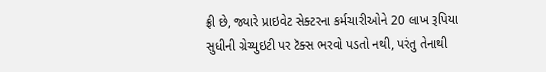ફ્રી છે, જ્યારે પ્રાઇવેટ સેક્ટરના કર્મચારીઓને 20 લાખ રૂપિયા સુધીની ગ્રેચ્યુઇટી પર ટૅક્સ ભરવો પડતો નથી, પરંતુ તેનાથી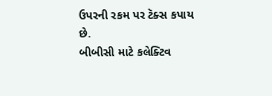ઉપરની રકમ પર ટૅક્સ કપાય છે.
બીબીસી માટે કલેક્ટિવ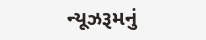ન્યૂઝરૂમનું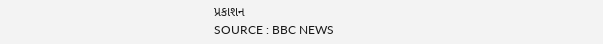પ્રકાશન
SOURCE : BBC NEWS